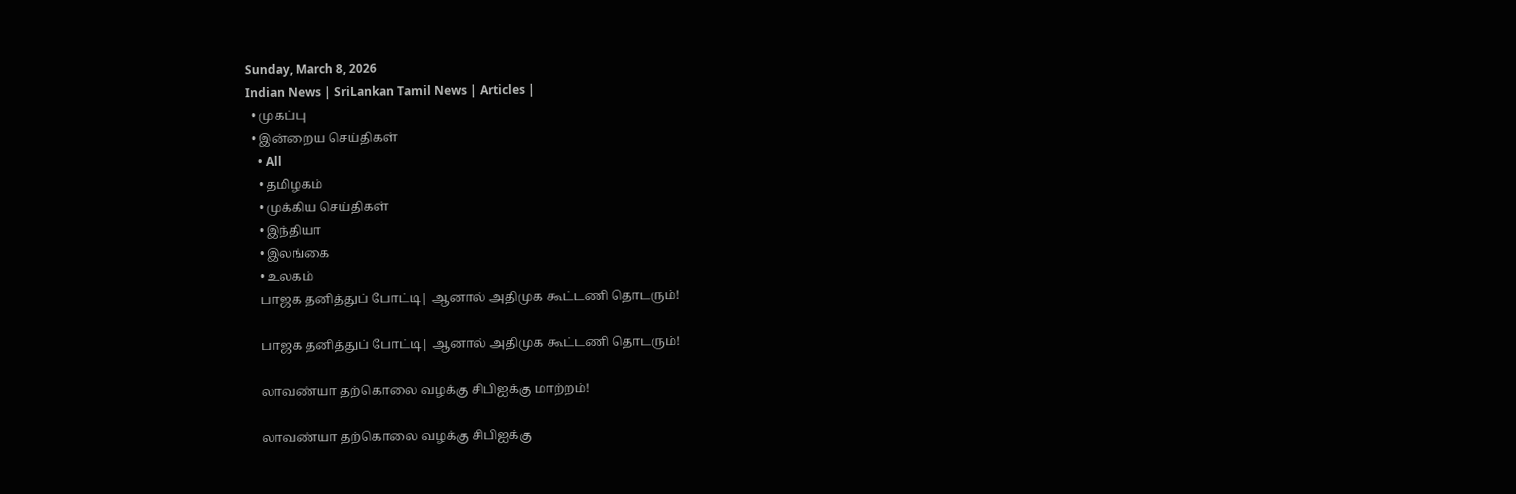Sunday, March 8, 2026
Indian News | SriLankan Tamil News | Articles |
  • முகப்பு
  • இன்றைய செய்திகள்
    • All
    • தமிழகம்
    • முக்கிய செய்திகள்
    • இந்தியா
    • இலங்கை
    • உலகம்
    பாஜக தனித்துப் போட்டி| ஆனால் அதிமுக கூட்டணி தொடரும்!

    பாஜக தனித்துப் போட்டி| ஆனால் அதிமுக கூட்டணி தொடரும்!

    லாவண்யா தற்கொலை வழக்கு சிபிஐக்கு மாற்றம்!

    லாவண்யா தற்கொலை வழக்கு சிபிஐக்கு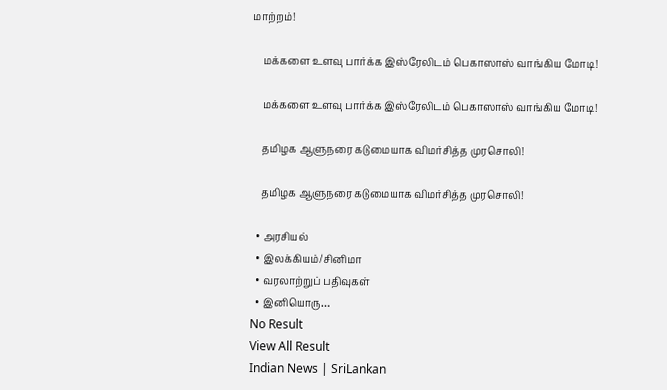மாற்றம்!

    மக்களை உளவு பார்க்க இஸ்ரேலிடம் பெகாஸாஸ் வாங்கிய மோடி!

    மக்களை உளவு பார்க்க இஸ்ரேலிடம் பெகாஸாஸ் வாங்கிய மோடி!

    தமிழக ஆளுநரை கடுமையாக விமர்சித்த முரசொலி!

    தமிழக ஆளுநரை கடுமையாக விமர்சித்த முரசொலி!

  • அரசியல்
  • இலக்கியம்/சினிமா
  • வரலாற்றுப் பதிவுகள்
  • இனியொரு…
No Result
View All Result
Indian News | SriLankan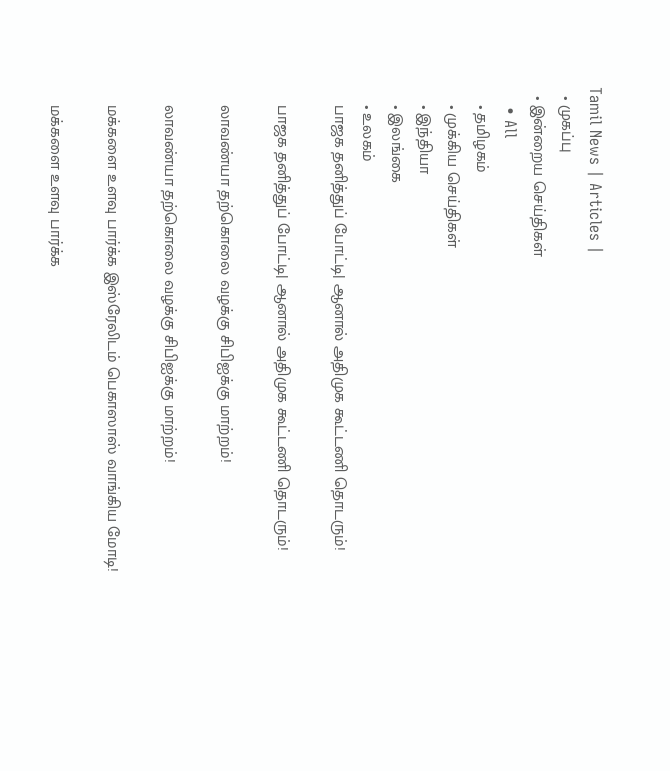Tamil News | Articles |
  • முகப்பு
  • இன்றைய செய்திகள்
    • All
    • தமிழகம்
    • முக்கிய செய்திகள்
    • இந்தியா
    • இலங்கை
    • உலகம்
    பாஜக தனித்துப் போட்டி| ஆனால் அதிமுக கூட்டணி தொடரும்!

    பாஜக தனித்துப் போட்டி| ஆனால் அதிமுக கூட்டணி தொடரும்!

    லாவண்யா தற்கொலை வழக்கு சிபிஐக்கு மாற்றம்!

    லாவண்யா தற்கொலை வழக்கு சிபிஐக்கு மாற்றம்!

    மக்களை உளவு பார்க்க இஸ்ரேலிடம் பெகாஸாஸ் வாங்கிய மோடி!

    மக்களை உளவு பார்க்க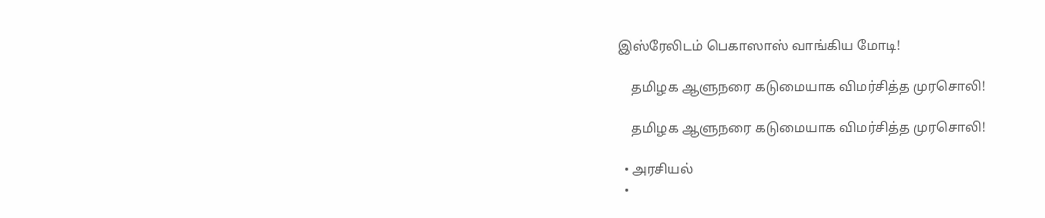இஸ்ரேலிடம் பெகாஸாஸ் வாங்கிய மோடி!

    தமிழக ஆளுநரை கடுமையாக விமர்சித்த முரசொலி!

    தமிழக ஆளுநரை கடுமையாக விமர்சித்த முரசொலி!

  • அரசியல்
  •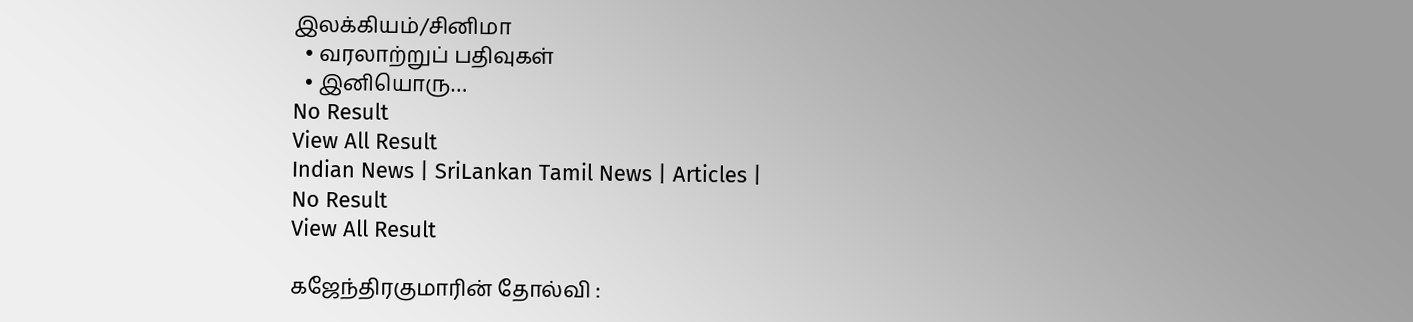இலக்கியம்/சினிமா
  • வரலாற்றுப் பதிவுகள்
  • இனியொரு…
No Result
View All Result
Indian News | SriLankan Tamil News | Articles |
No Result
View All Result

கஜேந்திரகுமாரின் தோல்வி :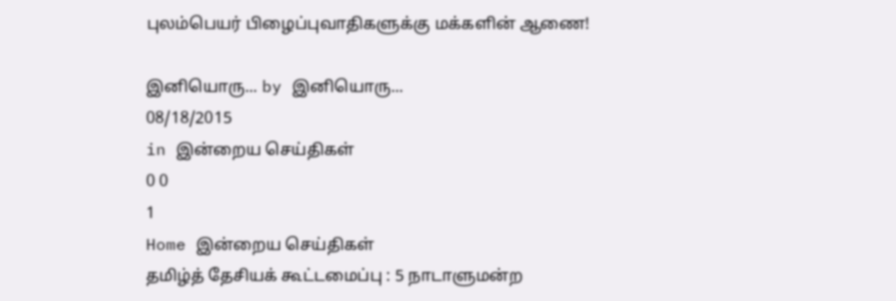புலம்பெயர் பிழைப்புவாதிகளுக்கு மக்களின் ஆணை!

இனியொரு... by இனியொரு...
08/18/2015
in இன்றைய செய்திகள்
0 0
1
Home இன்றைய செய்திகள்
தமிழ்த் தேசியக் கூட்டமைப்பு : 5 நாடாளுமன்ற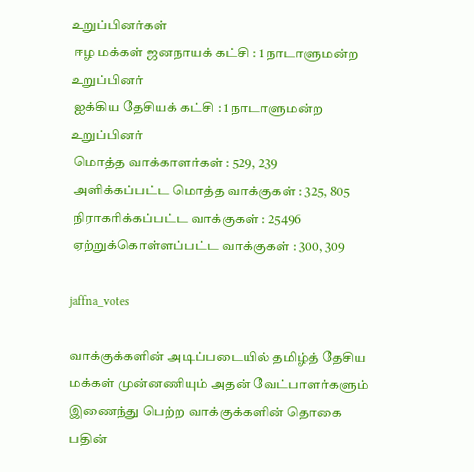உறுப்பினர்கள்
 ஈழ மக்கள் ஜனநாயக் கட்சி : 1 நாடாளுமன்ற உறுப்பினர்
 ஐக்கிய தேசியக் கட்சி : 1 நாடாளுமன்ற உறுப்பினர்
 மொத்த வாக்காளர்கள் : 529, 239
 அளிக்கப்பட்ட மொத்த வாக்குகள் : 325, 805
 நிராகரிக்கப்பட்ட வாக்குகள் : 25496
 ஏற்றுக்கொள்ளப்பட்ட வாக்குகள் : 300, 309

jaffna_votes

வாக்குக்களின் அடிப்படையில் தமிழ்த் தேசிய மக்கள் முன்னணியும் அதன் வேட்பாளர்களும் இணைந்து பெற்ற வாக்குக்களின் தொகை பதின்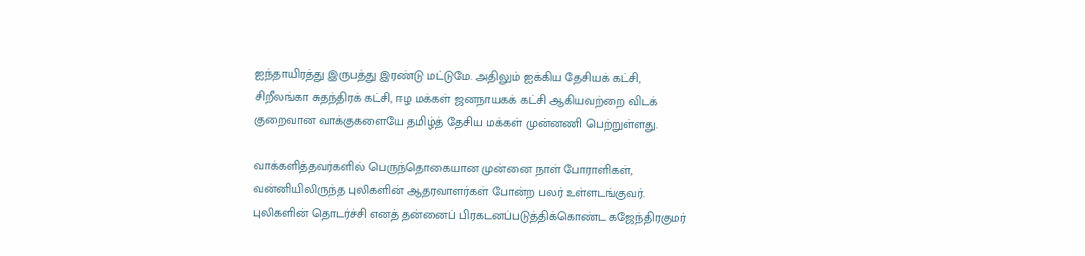ஐந்தாயிரத்து இருபத்து இரண்டு மட்டுமே. அதிலும் ஐக்கிய தேசியக் கட்சி, சிறீலங்கா சுதந்திரக் கட்சி, ஈழ மக்கள் ஜனநாயகக் கட்சி ஆகியவற்றை விடக் குறைவான வாக்குகளையே தமிழ்த் தேசிய மக்கள் முன்னணி பெற்றுள்ளது.

வாக்களித்தவர்களில் பெருந்தொகையான முன்னை நாள் போராளிகள், வன்னியிலிருந்த புலிகளின் ஆதரவாளர்கள் போன்ற பலர் உள்ளடங்குவர். புலிகளின் தொடர்ச்சி எனத் தன்னைப் பிரகடனப்படுத்திக்கொண்ட கஜேந்திரகுமர்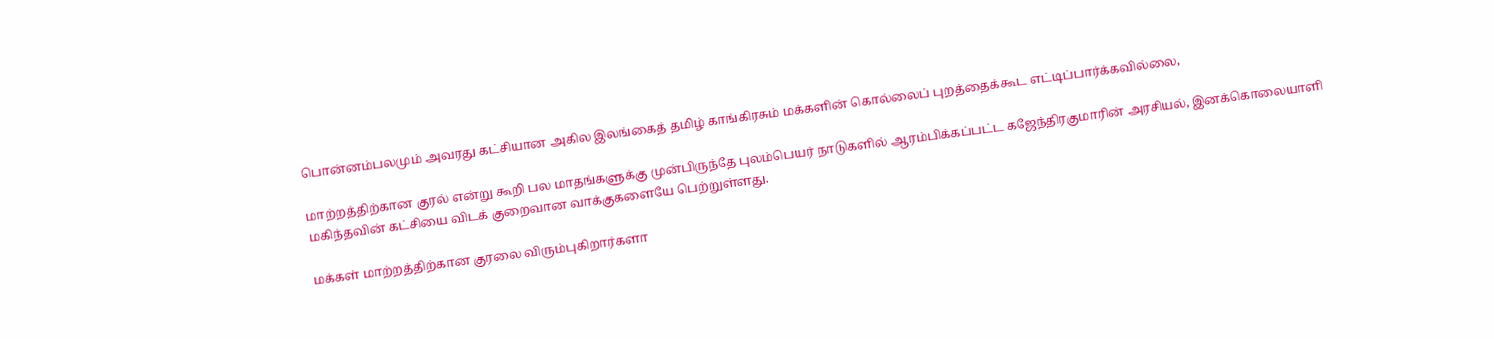பொன்னம்பலமும் அவரது கட்சியான அகில இலங்கைத் தமிழ் காங்கிரசும் மக்களின் கொல்லைப் புறத்தைக்கூட எட்டிப்பார்க்கவில்லை,

மாற்றத்திற்கான குரல் என்று கூறி பல மாதங்களுக்கு முன்பிருந்தே புலம்பெயர் நாடுகளில் ஆரம்பிக்கப்பட்ட கஜேந்திரகுமாரின் அரசியல், இனக்கொலையாளி மகிந்தவின் கட்சியை விடக் குறைவான வாக்குகளையே பெற்றுள்ளது.

மக்கள் மாற்றத்திற்கான குரலை விரும்புகிறார்களா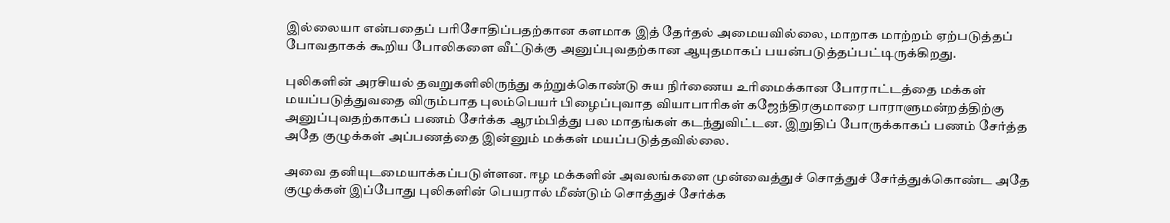இல்லையா என்பதைப் பரிசோதிப்பதற்கான களமாக இத் தேர்தல் அமையவில்லை, மாறாக மாற்றம் ஏற்படுத்தப் போவதாகக் கூறிய போலிகளை வீட்டுக்கு அனுப்புவதற்கான ஆயுதமாகப் பயன்படுத்தப்பட்டிருக்கிறது.

புலிகளின் அரசியல் தவறுகளிலிருந்து கற்றுக்கொண்டு சுய நிர்ணைய உரிமைக்கான போராட்டத்தை மக்கள் மயப்படுத்துவதை விரும்பாத புலம்பெயர் பிழைப்புவாத வியாபாரிகள் கஜேந்திரகுமாரை பாராளுமன்றத்திற்கு அனுப்புவதற்காகப் பணம் சேர்க்க ஆரம்பித்து பல மாதங்கள் கடந்துவிட்டன. இறுதிப் போருக்காகப் பணம் சேர்த்த அதே குழுக்கள் அப்பணத்தை இன்னும் மக்கள் மயப்படுத்தவில்லை.

அவை தனியுடமையாக்கப்படுள்ளன. ஈழ மக்களின் அவலங்களை முன்வைத்துச் சொத்துச் சேர்த்துக்கொண்ட அதே குழுக்கள் இப்போது புலிகளின் பெயரால் மீண்டும் சொத்துச் சேர்க்க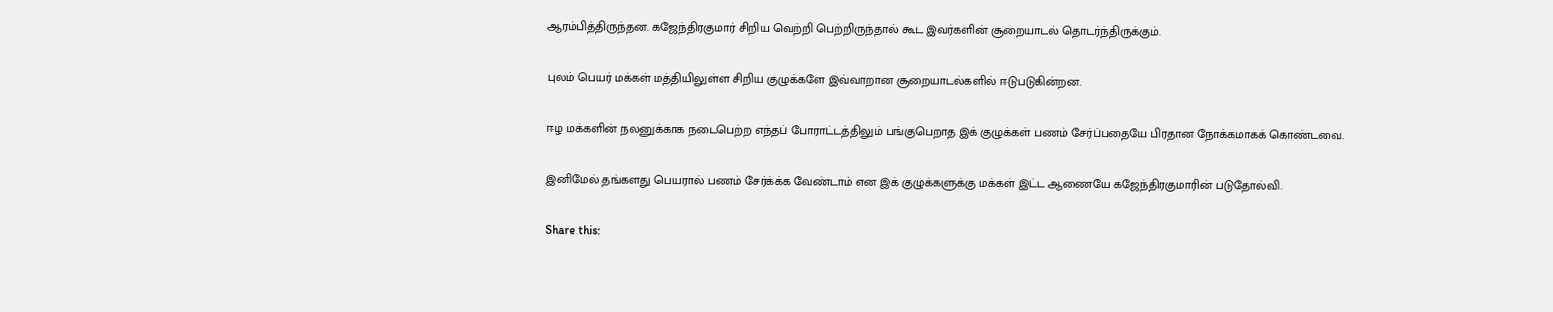ஆரம்பித்திருந்தன. கஜேந்திரகுமார் சிறிய வெற்றி பெற்றிருந்தால் கூட இவர்களின் சூறையாடல் தொடர்ந்திருக்கும்.

புலம் பெயர் மக்கள் மத்தியிலுள்ள சிறிய குழுக்களே இவ்வாறான சூறையாடல்களில் ஈடுபடுகின்றன.

ஈழ மக்களின் நலனுக்காக நடைபெற்ற எந்தப் போராட்டத்திலும் பங்குபெறாத இக் குழுக்கள் பணம் சேர்ப்பதையே பிரதான நோக்கமாகக் கொண்டவை.

இனிமேல் தங்களது பெயரால் பணம் சேர்க்க்க வேண்டாம் என இக் குழுக்களுக்கு மக்கள் இட்ட ஆணையே கஜேந்திரகுமாரின் படுதோல்வி.

Share this: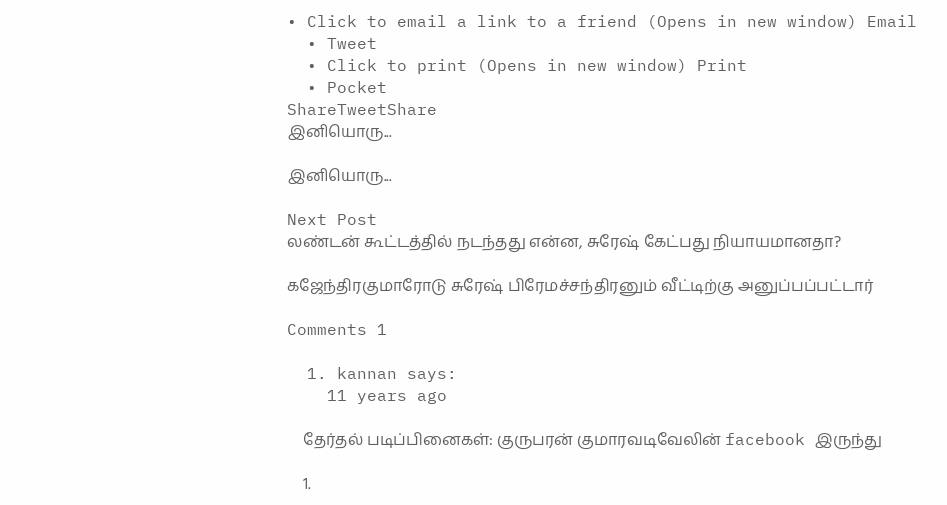• Click to email a link to a friend (Opens in new window) Email
  • Tweet
  • Click to print (Opens in new window) Print
  • Pocket
ShareTweetShare
இனியொரு...

இனியொரு...

Next Post
லண்டன் கூட்டத்தில் நடந்தது என்ன, சுரேஷ் கேட்பது நியாயமானதா?

கஜேந்திரகுமாரோடு சுரேஷ் பிரேமச்சந்திரனும் வீட்டிற்கு அனுப்பப்பட்டார்

Comments 1

  1. kannan says:
    11 years ago

    தேர்தல் படிப்பினைகள்: குருபரன் குமாரவடிவேலின் facebook இருந்து

    1.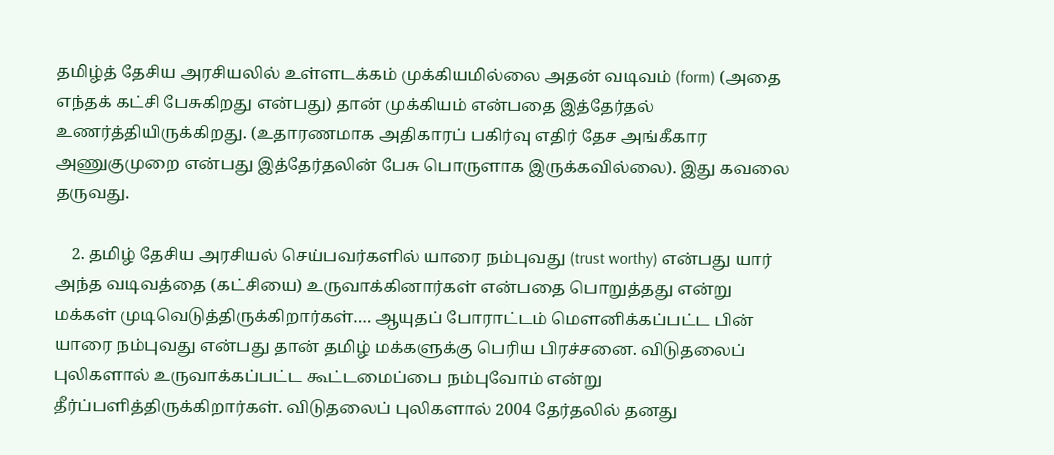தமிழ்த் தேசிய அரசியலில் உள்ளடக்கம் முக்கியமில்லை அதன் வடிவம் (form) (அதை எந்தக் கட்சி பேசுகிறது என்பது) தான் முக்கியம் என்பதை இத்தேர்தல் உணர்த்தியிருக்கிறது. (உதாரணமாக அதிகாரப் பகிர்வு எதிர் தேச அங்கீகார அணுகுமுறை என்பது இத்தேர்தலின் பேசு பொருளாக இருக்கவில்லை). இது கவலை தருவது.

    2. தமிழ் தேசிய அரசியல் செய்பவர்களில் யாரை நம்புவது (trust worthy) என்பது யார் அந்த வடிவத்தை (கட்சியை) உருவாக்கினார்கள் என்பதை பொறுத்தது என்று மக்கள் முடிவெடுத்திருக்கிறார்கள்…. ஆயுதப் போராட்டம் மௌனிக்கப்பட்ட பின் யாரை நம்புவது என்பது தான் தமிழ் மக்களுக்கு பெரிய பிரச்சனை. விடுதலைப் புலிகளால் உருவாக்கப்பட்ட கூட்டமைப்பை நம்புவோம் என்று தீர்ப்பளித்திருக்கிறார்கள். விடுதலைப் புலிகளால் 2004 தேர்தலில் தனது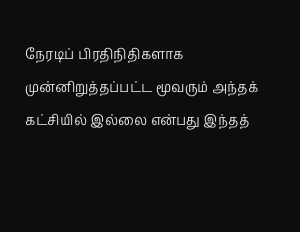நேரடிப் பிரதிநிதிகளாக முன்னிறுத்தப்பட்ட மூவரும் அந்தக் கட்சியில் இல்லை என்பது இந்தத்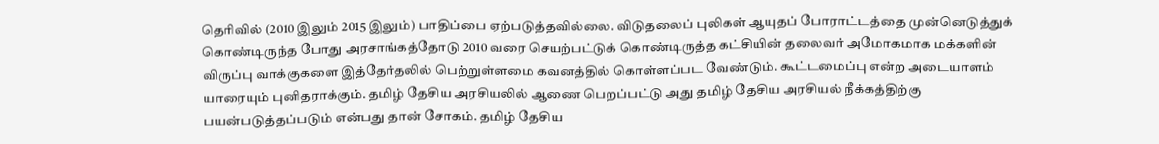தெரிவில் (2010 இலும் 2015 இலும்) பாதிப்பை ஏற்படுத்தவில்லை. விடுதலைப் புலிகள் ஆயுதப் போராட்டத்தை முன்னெடுத்துக் கொண்டிருந்த போது அரசாங்கத்தோடு 2010 வரை செயற்பட்டுக் கொண்டிருத்த கட்சியின் தலைவர் அமோகமாக மக்களின் விருப்பு வாக்குகளை இத்தேர்தலில் பெற்றுள்ளமை கவனத்தில் கொள்ளப்பட வேண்டும். கூட்டமைப்பு என்ற அடையாளம் யாரையும் புனிதராக்கும். தமிழ் தேசிய அரசியலில் ஆணை பெறப்பட்டு அது தமிழ் தேசிய அரசியல் நீக்கத்திற்கு பயன்படுத்தப்படும் என்பது தான் சோகம். தமிழ் தேசிய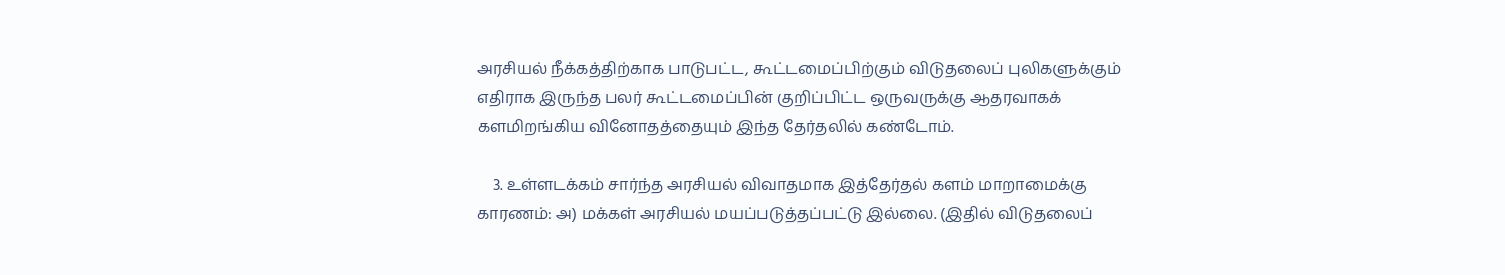அரசியல் நீக்கத்திற்காக பாடுபட்ட, கூட்டமைப்பிற்கும் விடுதலைப் புலிகளுக்கும் எதிராக இருந்த பலர் கூட்டமைப்பின் குறிப்பிட்ட ஒருவருக்கு ஆதரவாகக் களமிறங்கிய வினோதத்தையும் இந்த தேர்தலில் கண்டோம்.

    3. உள்ளடக்கம் சார்ந்த அரசியல் விவாதமாக இத்தேர்தல் களம் மாறாமைக்கு காரணம்: அ) மக்கள் அரசியல் மயப்படுத்தப்பட்டு இல்லை. (இதில் விடுதலைப்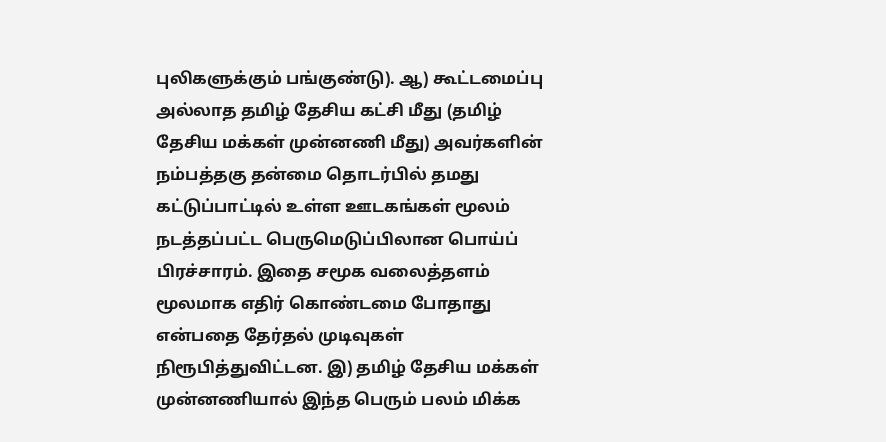புலிகளுக்கும் பங்குண்டு). ஆ) கூட்டமைப்பு அல்லாத தமிழ் தேசிய கட்சி மீது (தமிழ் தேசிய மக்கள் முன்னணி மீது) அவர்களின் நம்பத்தகு தன்மை தொடர்பில் தமது கட்டுப்பாட்டில் உள்ள ஊடகங்கள் மூலம் நடத்தப்பட்ட பெருமெடுப்பிலான பொய்ப் பிரச்சாரம். இதை சமூக வலைத்தளம் மூலமாக எதிர் கொண்டமை போதாது என்பதை தேர்தல் முடிவுகள் நிரூபித்துவிட்டன. இ) தமிழ் தேசிய மக்கள் முன்னணியால் இந்த பெரும் பலம் மிக்க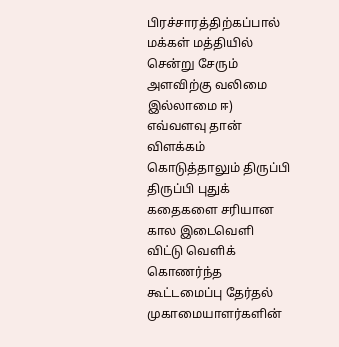பிரச்சாரத்திற்கப்பால் மக்கள் மத்தியில் சென்று சேரும் அளவிற்கு வலிமை இல்லாமை ஈ) எவ்வளவு தான் விளக்கம் கொடுத்தாலும் திருப்பி திருப்பி புதுக் கதைகளை சரியான கால இடைவெளி விட்டு வெளிக் கொணர்ந்த கூட்டமைப்பு தேர்தல் முகாமையாளர்களின்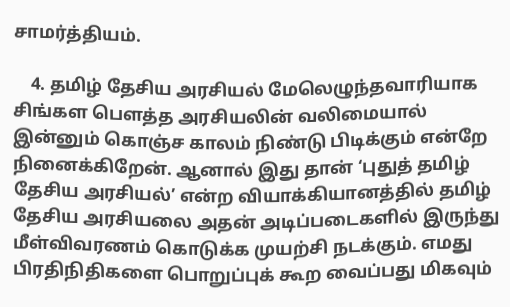சாமர்த்தியம்.

    4. தமிழ் தேசிய அரசியல் மேலெழுந்தவாரியாக சிங்கள பௌத்த அரசியலின் வலிமையால் இன்னும் கொஞ்ச காலம் நிண்டு பிடிக்கும் என்றே நினைக்கிறேன். ஆனால் இது தான் ‘புதுத் தமிழ் தேசிய அரசியல்’ என்ற வியாக்கியானத்தில் தமிழ் தேசிய அரசியலை அதன் அடிப்படைகளில் இருந்து மீள்விவரணம் கொடுக்க முயற்சி நடக்கும். எமது பிரதிநிதிகளை பொறுப்புக் கூற வைப்பது மிகவும்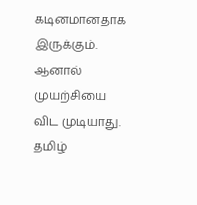கடினமானதாக இருக்கும். ஆனால் முயற்சியை விட முடியாது. தமிழ்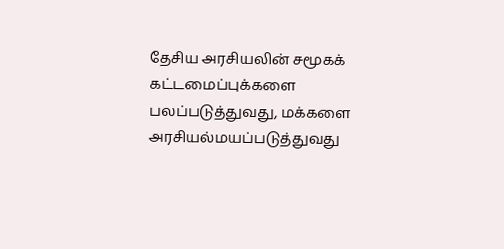தேசிய அரசியலின் சமூகக் கட்டமைப்புக்களை பலப்படுத்துவது, மக்களை அரசியல்மயப்படுத்துவது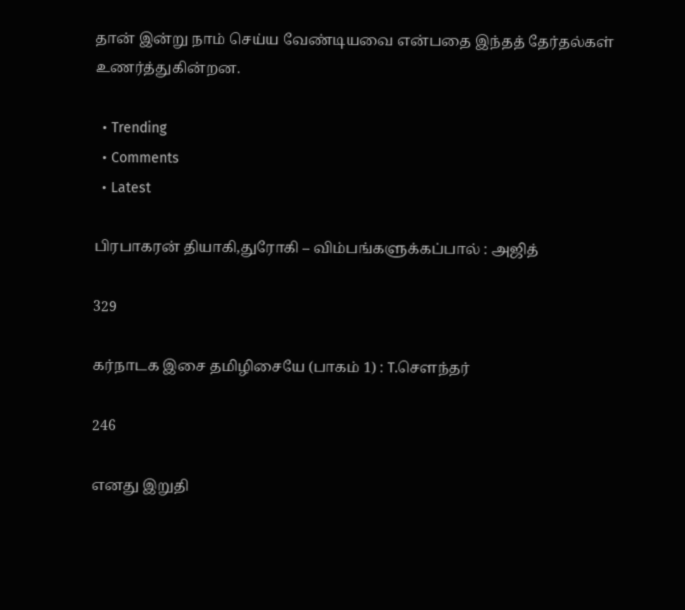தான் இன்று நாம் செய்ய வேண்டியவை என்பதை இந்தத் தேர்தல்கள் உணர்த்துகின்றன.

  • Trending
  • Comments
  • Latest

பிரபாகரன் தியாகி,துரோகி – விம்பங்களுக்கப்பால் : அஜித்

329

கர்நாடக இசை தமிழிசையே (பாகம் 1) : T.செளந்தர்

246

எனது இறுதி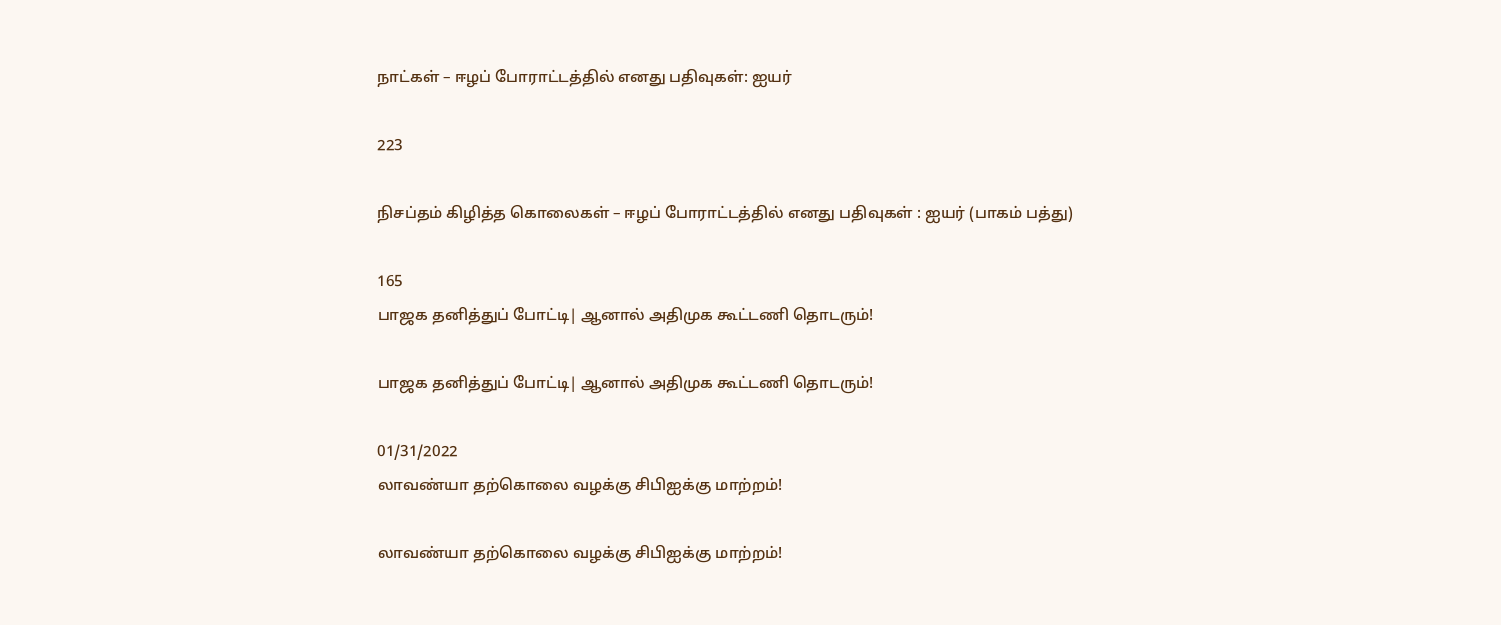நாட்கள் – ஈழப் போராட்டத்தில் எனது பதிவுகள்: ஐயர்

223

நிசப்தம் கிழித்த கொலைகள் – ஈழப் போராட்டத்தில் எனது பதிவுகள் : ஐயர் (பாகம் பத்து)

165
பாஜக தனித்துப் போட்டி| ஆனால் அதிமுக கூட்டணி தொடரும்!

பாஜக தனித்துப் போட்டி| ஆனால் அதிமுக கூட்டணி தொடரும்!

01/31/2022
லாவண்யா தற்கொலை வழக்கு சிபிஐக்கு மாற்றம்!

லாவண்யா தற்கொலை வழக்கு சிபிஐக்கு மாற்றம்!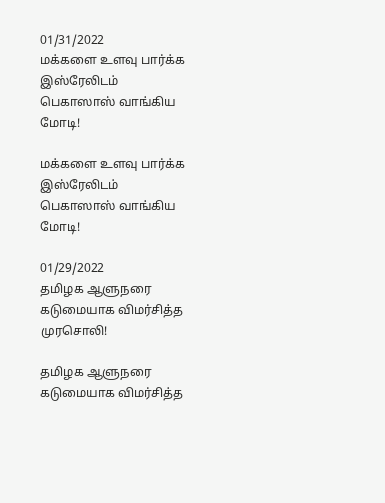01/31/2022
மக்களை உளவு பார்க்க இஸ்ரேலிடம் பெகாஸாஸ் வாங்கிய மோடி!

மக்களை உளவு பார்க்க இஸ்ரேலிடம் பெகாஸாஸ் வாங்கிய மோடி!

01/29/2022
தமிழக ஆளுநரை கடுமையாக விமர்சித்த முரசொலி!

தமிழக ஆளுநரை கடுமையாக விமர்சித்த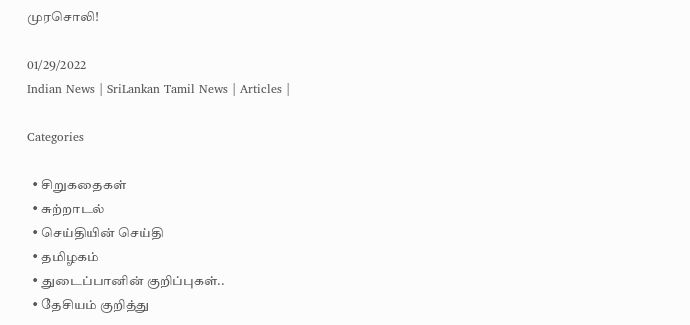முரசொலி!

01/29/2022
Indian News | SriLankan Tamil News | Articles |

Categories

  • சிறுகதைகள்
  • சுற்றாடல்
  • செய்தியின் செய்தி
  • தமிழகம்
  • துடைப்பானின் குறிப்புகள்..
  • தேசியம் குறித்து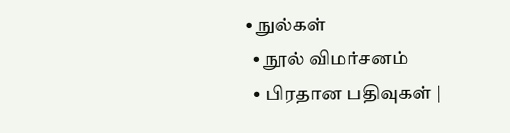• நுல்கள்
  • நூல் விமர்சனம்
  • பிரதான பதிவுகள் |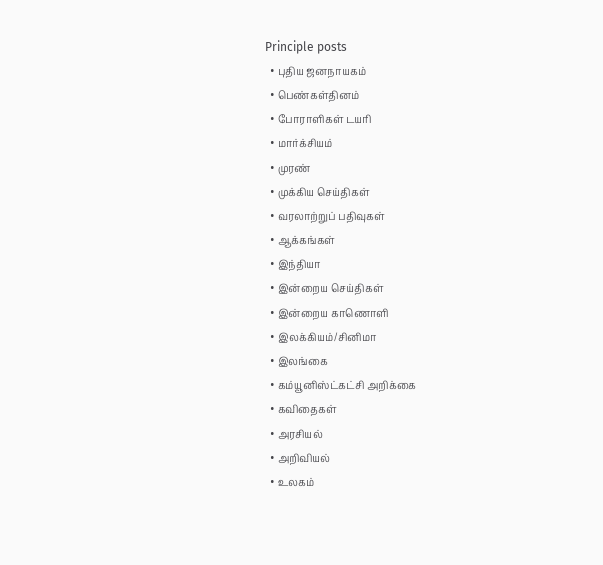Principle posts
  • புதிய ஜனநாயகம்
  • பெண்கள்தினம்
  • போராளிகள் டயரி
  • மார்க்சியம்
  • முரண்
  • முக்கிய செய்திகள்
  • வரலாற்றுப் பதிவுகள்
  • ஆக்கங்கள்
  • இந்தியா
  • இன்றைய செய்திகள்
  • இன்றைய காணொளி
  • இலக்கியம்/சினிமா
  • இலங்கை
  • கம்யூனிஸ்ட்கட்சி அறிக்கை
  • கவிதைகள்
  • அரசியல்
  • அறிவியல்
  • உலகம்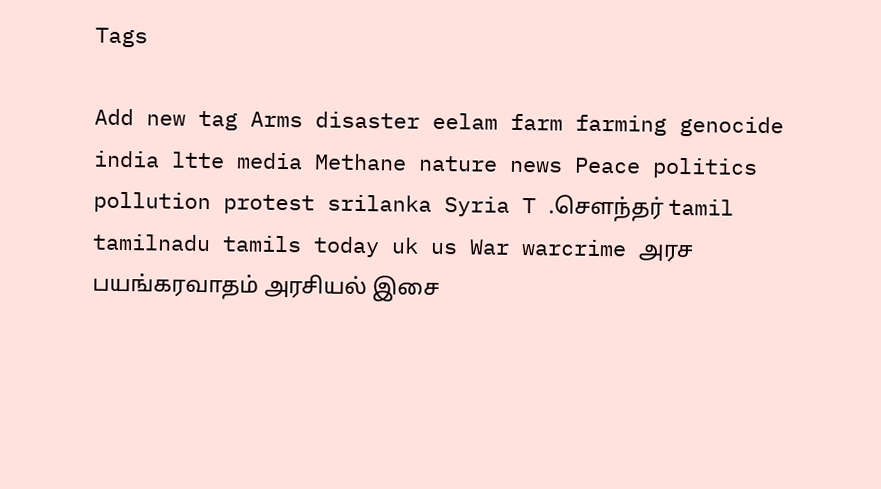Tags

Add new tag Arms disaster eelam farm farming genocide india ltte media Methane nature news Peace politics pollution protest srilanka Syria T .சௌந்தர் tamil tamilnadu tamils today uk us War warcrime அரச பயங்கரவாதம் அரசியல் இசை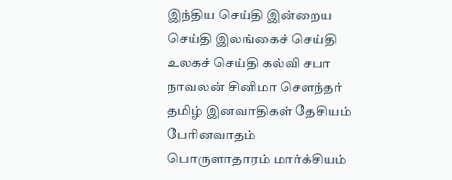இந்திய செய்தி இன்றைய செய்தி இலங்கைச் செய்தி உலகச் செய்தி கல்வி சபா நாவலன் சினிமா சௌந்தர் தமிழ் இனவாதிகள் தேசியம் பேரினவாதம் பொருளாதாரம் மார்க்சியம்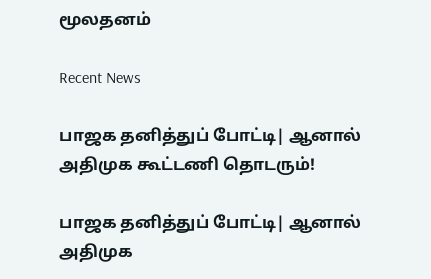மூலதனம்

Recent News

பாஜக தனித்துப் போட்டி| ஆனால் அதிமுக கூட்டணி தொடரும்!

பாஜக தனித்துப் போட்டி| ஆனால் அதிமுக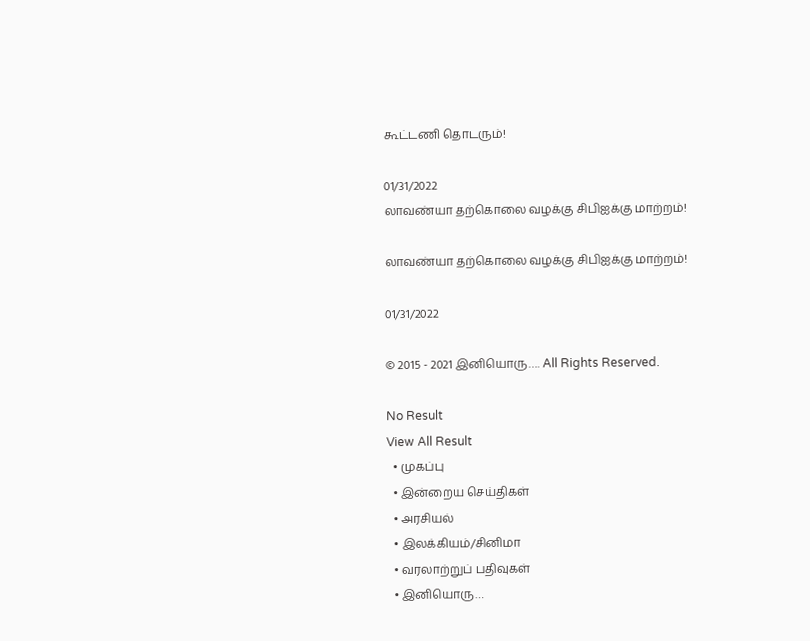கூட்டணி தொடரும்!

01/31/2022
லாவண்யா தற்கொலை வழக்கு சிபிஐக்கு மாற்றம்!

லாவண்யா தற்கொலை வழக்கு சிபிஐக்கு மாற்றம்!

01/31/2022

© 2015 - 2021 இனியொரு…. All Rights Reserved.

No Result
View All Result
  • முகப்பு
  • இன்றைய செய்திகள்
  • அரசியல்
  • இலக்கியம்/சினிமா
  • வரலாற்றுப் பதிவுகள்
  • இனியொரு…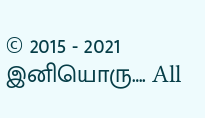© 2015 - 2021 இனியொரு…. All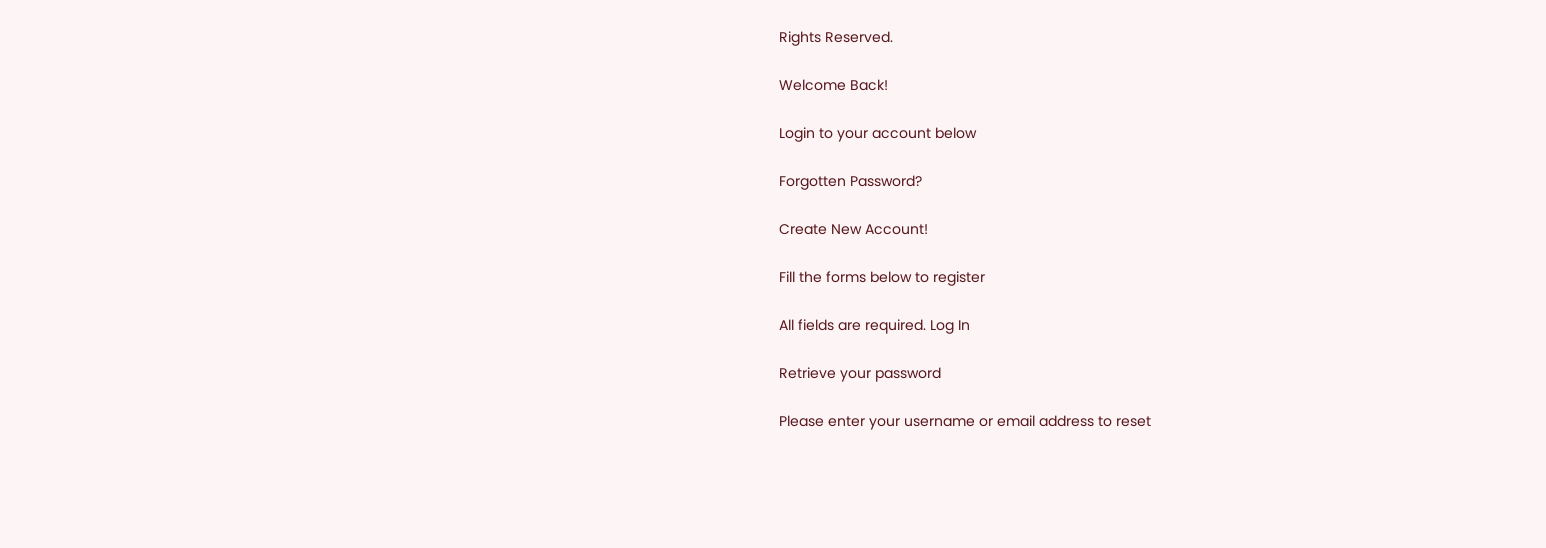Rights Reserved.

Welcome Back!

Login to your account below

Forgotten Password?

Create New Account!

Fill the forms below to register

All fields are required. Log In

Retrieve your password

Please enter your username or email address to reset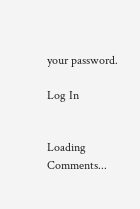your password.

Log In


Loading Comments...